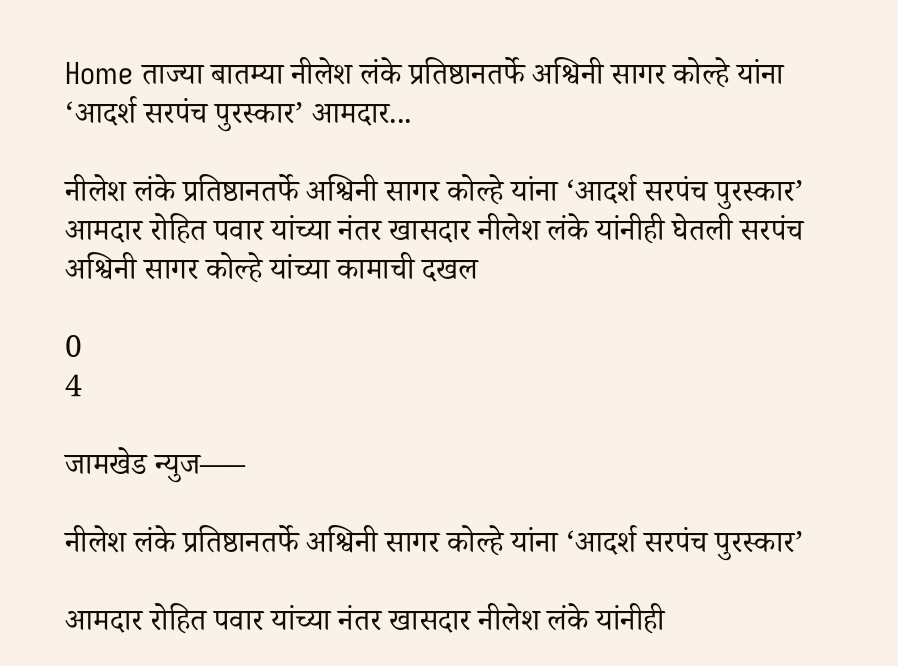Home ताज्या बातम्या नीलेश लंके प्रतिष्ठानतर्फे अश्विनी सागर कोल्हे यांना ‘आदर्श सरपंच पुरस्कार’ आमदार...

नीलेश लंके प्रतिष्ठानतर्फे अश्विनी सागर कोल्हे यांना ‘आदर्श सरपंच पुरस्कार’ आमदार रोहित पवार यांच्या नंतर खासदार नीलेश लंके यांनीही घेतली सरपंच अश्विनी सागर कोल्हे यांच्या कामाची दखल

0
4

जामखेड न्युज—–

नीलेश लंके प्रतिष्ठानतर्फे अश्विनी सागर कोल्हे यांना ‘आदर्श सरपंच पुरस्कार’

आमदार रोहित पवार यांच्या नंतर खासदार नीलेश लंके यांनीही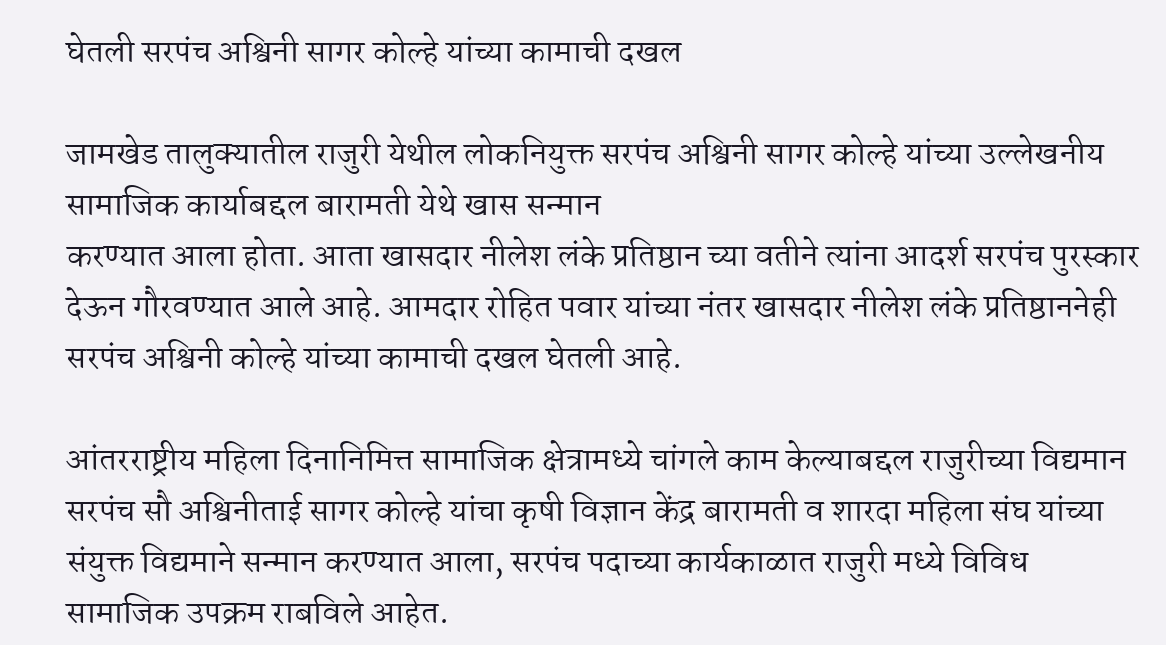घेतली सरपंच अश्विनी सागर कोल्हे यांच्या कामाची दखल

जामखेड तालुक्यातील राजुरी येथील लोकनियुक्त सरपंच अश्विनी सागर कोल्हे यांच्या उल्लेखनीय सामाजिक कार्याबद्दल बारामती येथे खास सन्मान
करण्यात आला होता. आता खासदार नीलेश लंके प्रतिष्ठान च्या वतीने त्यांना आदर्श सरपंच पुरस्कार देऊन गौरवण्यात आले आहे. आमदार रोहित पवार यांच्या नंतर खासदार नीलेश लंके प्रतिष्ठाननेही सरपंच अश्विनी कोल्हे यांच्या कामाची दखल घेतली आहे.

आंतरराष्ट्रीय महिला दिनानिमित्त सामाजिक क्षेत्रामध्ये चांगले काम केल्याबद्दल राजुरीच्या विद्यमान सरपंच सौ अश्विनीताई सागर कोल्हे यांचा कृषी विज्ञान केंद्र बारामती व शारदा महिला संघ यांच्या संयुक्त विद्यमाने सन्मान करण्यात आला, सरपंच पदाच्या कार्यकाळात राजुरी मध्ये विविध सामाजिक उपक्रम राबविले आहेत.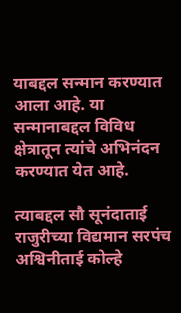याबद्दल सन्मान करण्यात आला आहे. या सन्मानाबद्दल विविध क्षेत्रातून त्यांचे अभिनंदन करण्यात येत आहे.

त्याबद्दल सौ सूनंदाताई राजुरीच्या विद्यमान सरपंच अश्विनीताई कोल्हे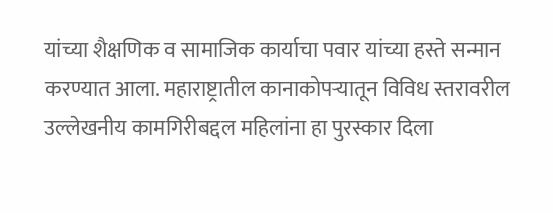यांच्या शैक्षणिक व सामाजिक कार्याचा पवार यांच्या हस्ते सन्मान करण्यात आला. महाराष्ट्रातील कानाकोपऱ्यातून विविध स्तरावरील उल्लेखनीय कामगिरीबद्दल महिलांना हा पुरस्कार दिला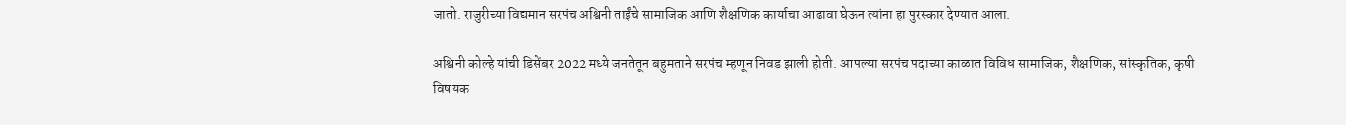जातो. राजुरीच्या विद्यमान सरपंच अश्विनी ताईंचे सामाजिक आणि शैक्षणिक कार्याचा आढावा घेऊन त्यांना हा पुरस्कार देण्यात आला.

अश्विनी कोल्हे यांची डिसेंबर 2022 मध्ये जनतेतून बहुमताने सरपंच म्हणून निवड झाली होती. आपल्या सरपंच पदाच्या काळात विविध सामाजिक, शैक्षणिक, सांस्कृतिक, कृषी विषयक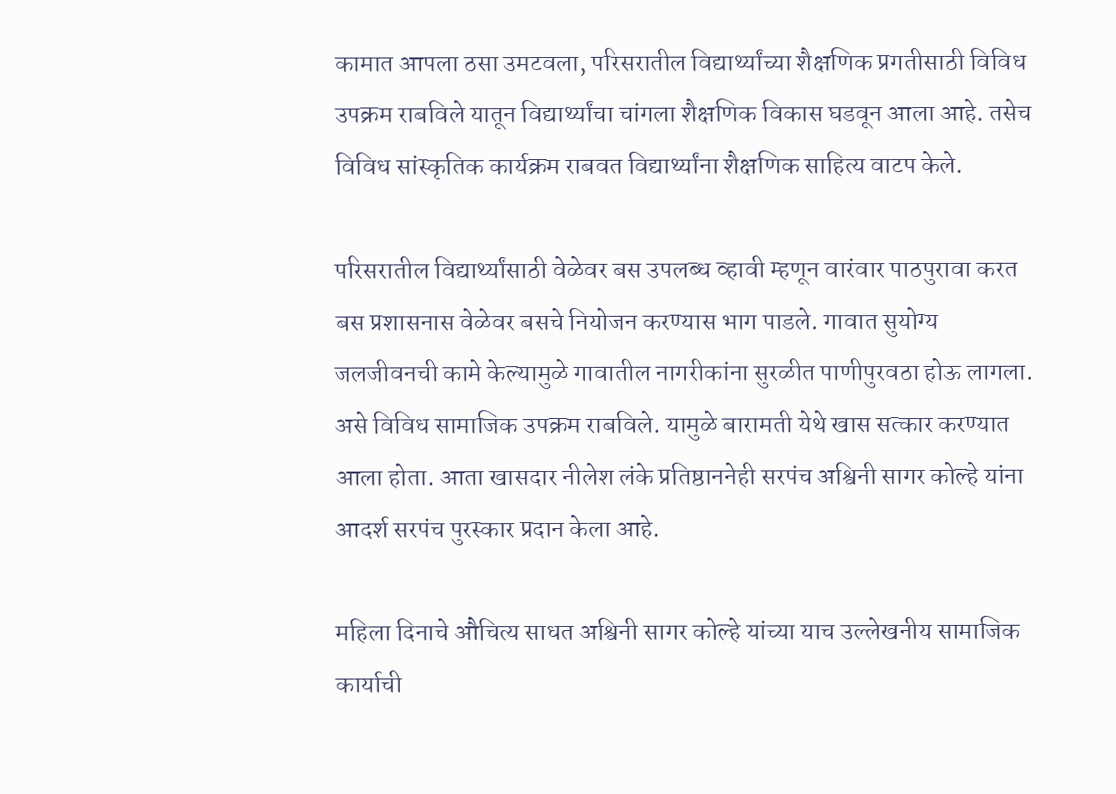कामात आपला ठसा उमटवला, परिसरातील विद्यार्थ्यांच्या शैक्षणिक प्रगतीसाठी विविध उपक्रम राबविले यातून विद्यार्थ्यांचा चांगला शैक्षणिक विकास घडवून आला आहे. तसेच विविध सांस्कृतिक कार्यक्रम राबवत विद्यार्थ्यांना शैक्षणिक साहित्य वाटप केले.

परिसरातील विद्यार्थ्यांसाठी वेळेवर बस उपलब्ध व्हावी म्हणून वारंवार पाठपुरावा करत बस प्रशासनास वेळेवर बसचे नियोजन करण्यास भाग पाडले. गावात सुयोग्य जलजीवनची कामे केल्यामुळे गावातील नागरीकांना सुरळीत पाणीपुरवठा होऊ लागला. असे विविध सामाजिक उपक्रम राबविले. यामुळे बारामती येथे खास सत्कार करण्यात आला होता. आता खासदार नीलेश लंके प्रतिष्ठाननेही सरपंच अश्विनी सागर कोल्हे यांना आदर्श सरपंच पुरस्कार प्रदान केला आहे.

महिला दिनाचे औचित्य साधत अश्विनी सागर कोल्हे यांच्या याच उल्लेखनीय सामाजिक कार्याची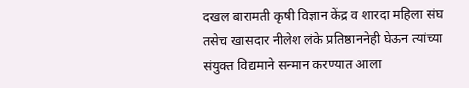दखल बारामती कृषी विज्ञान केंद्र व शारदा महिला संघ तसेच खासदार नीलेश लंके प्रतिष्ठाननेही घेऊन त्यांच्या संयुक्त विद्यमाने सन्मान करण्यात आला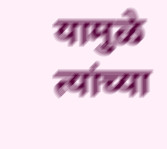यामुळे त्यांच्या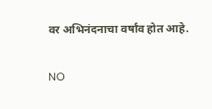वर अभिनंदनाचा वर्षांव होत आहे.

NO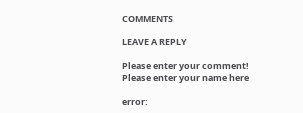COMMENTS

LEAVE A REPLY

Please enter your comment!
Please enter your name here

error: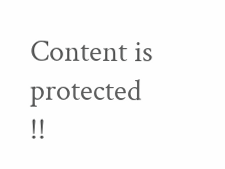Content is protected !!